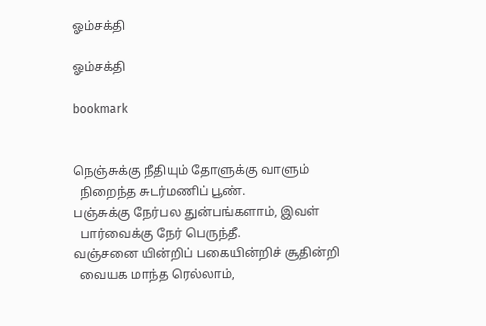ஓம்சக்தி

ஓம்சக்தி

bookmark


நெஞ்சுக்கு நீதியும் தோளுக்கு வாளும்
  நிறைந்த சுடர்மணிப் பூண்.
பஞ்சுக்கு நேர்பல துன்பங்களாம், இவள்
  பார்வைக்கு நேர் பெருந்தீ.
வஞ்சனை யின்றிப் பகையின்றிச் சூதின்றி
  வையக மாந்த ரெல்லாம்,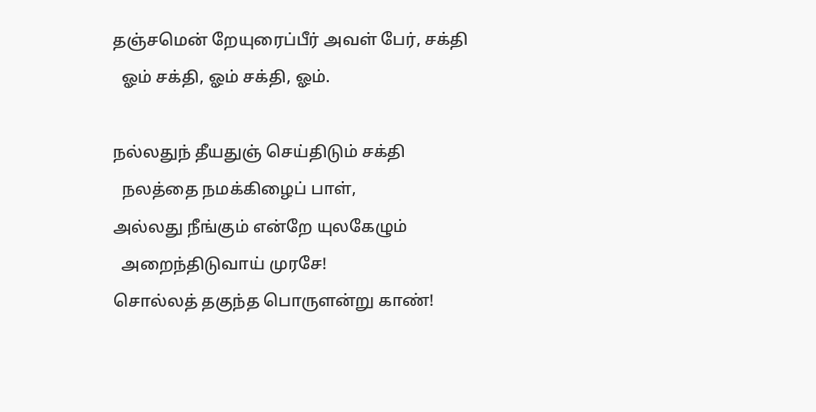தஞ்சமென் றேயுரைப்பீர் அவள் பேர், சக்தி
  ஓம் சக்தி, ஓம் சக்தி, ஓம்.

நல்லதுந் தீயதுஞ் செய்திடும் சக்தி
  நலத்தை நமக்கிழைப் பாள்,
அல்லது நீங்கும் என்றே யுலகேழும்
  அறைந்திடுவாய் முரசே!
சொல்லத் தகுந்த பொருளன்று காண்!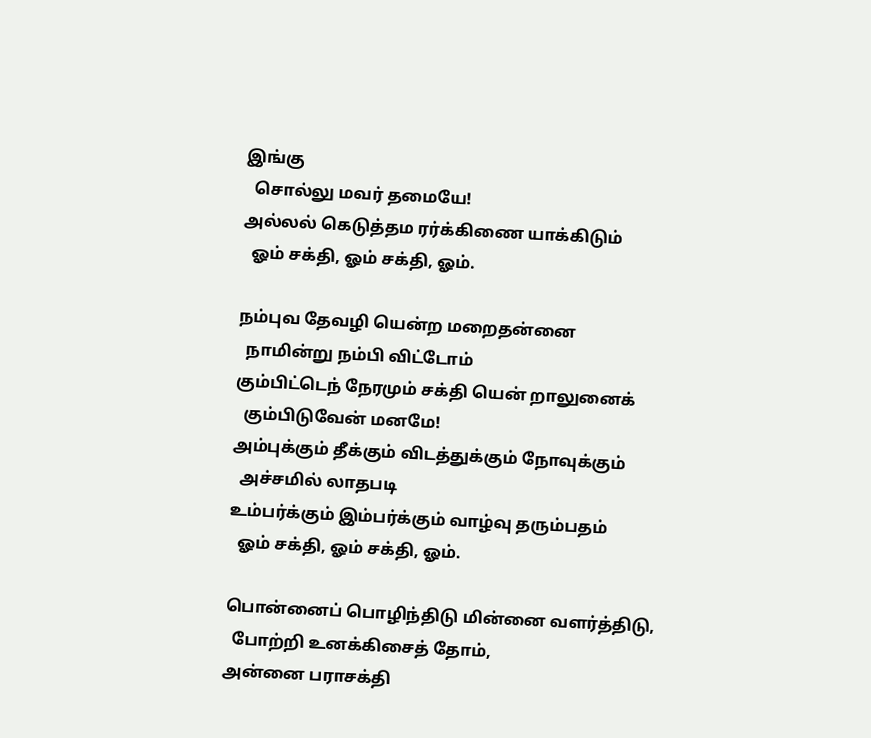இங்கு
  சொல்லு மவர் தமையே!
அல்லல் கெடுத்தம ரர்க்கிணை யாக்கிடும்
  ஓம் சக்தி, ஓம் சக்தி, ஓம்.

நம்புவ தேவழி யென்ற மறைதன்னை
  நாமின்று நம்பி விட்டோம்
கும்பிட்டெந் நேரமும் சக்தி யென் றாலுனைக்
  கும்பிடுவேன் மனமே!
அம்புக்கும் தீக்கும் விடத்துக்கும் நோவுக்கும்
  அச்சமில் லாதபடி
உம்பர்க்கும் இம்பர்க்கும் வாழ்வு தரும்பதம்
  ஓம் சக்தி, ஓம் சக்தி, ஓம்.

பொன்னைப் பொழிந்திடு மின்னை வளர்த்திடு,
  போற்றி உனக்கிசைத் தோம்,
அன்னை பராசக்தி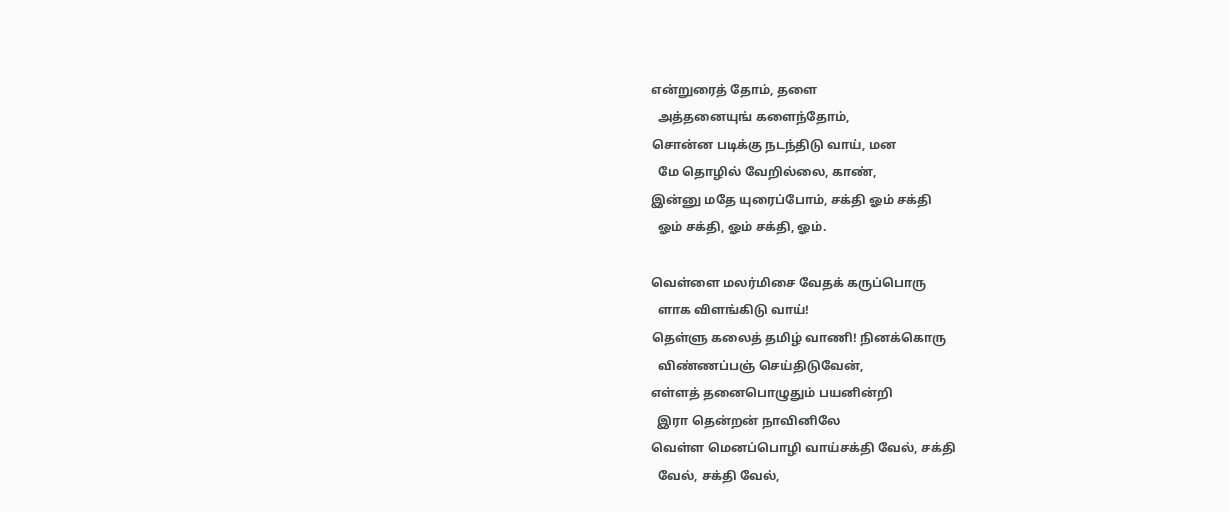என்றுரைத் தோம், தளை
  அத்தனையுங் களைந்தோம்,
சொன்ன படிக்கு நடந்திடு வாய், மன
  மே தொழில் வேறில்லை, காண்,
இன்னு மதே யுரைப்போம், சக்தி ஓம் சக்தி
  ஓம் சக்தி, ஓம் சக்தி, ஓம்.

வெள்ளை மலர்மிசை வேதக் கருப்பொரு
  ளாக விளங்கிடு வாய்!
தெள்ளு கலைத் தமிழ் வாணி! நினக்கொரு
  விண்ணப்பஞ் செய்திடுவேன்,
எள்ளத் தனைபொழுதும் பயனின்றி
  இரா தென்றன் நாவினிலே
வெள்ள மெனப்பொழி வாய்சக்தி வேல், சக்தி
  வேல், சக்தி வேல்,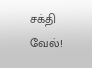சக்தி வேல்!